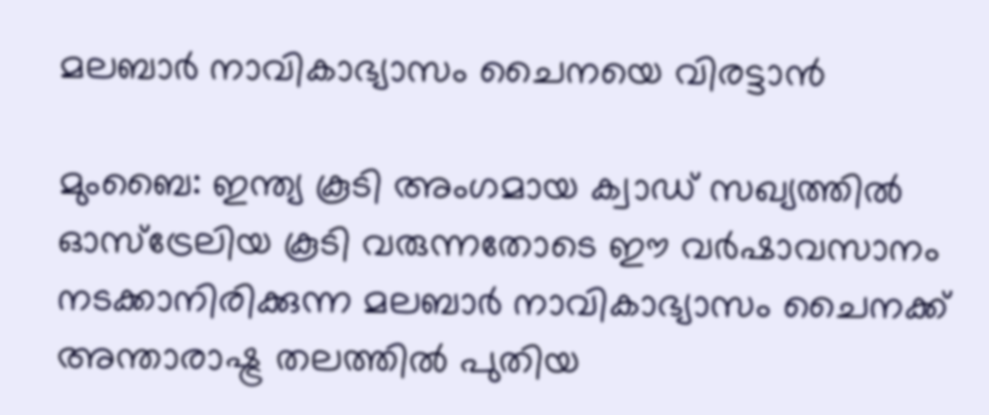മലബാര്‍ നാവികാഭ്യാസം ചൈനയെ വിരട്ടാന്‍

മുംബൈ: ഇന്ത്യ കൂടി അംഗമായ ക്വാഡ് സഖ്യത്തില്‍ ഓസ്‌ട്രേലിയ കൂടി വരുന്നതോടെ ഈ വര്‍ഷാവസാനം നടക്കാനിരിക്കുന്ന മലബാര്‍ നാവികാഭ്യാസം ചൈനക്ക് അന്താരാഷ്ട്ര തലത്തില്‍ പുതിയ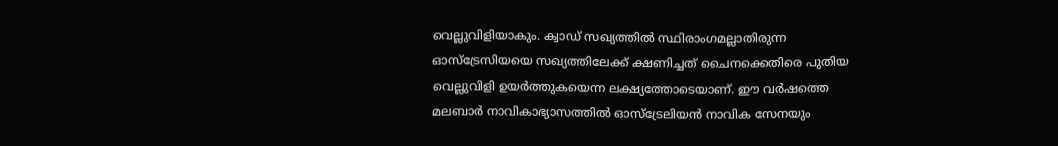വെല്ലുവിളിയാകും. ക്വാഡ് സഖ്യത്തില്‍ സ്ഥിരാംഗമല്ലാതിരുന്ന ഓസ്‌ട്രേസിയയെ സഖ്യത്തിലേക്ക് ക്ഷണിച്ചത് ചൈനക്കെതിരെ പുതിയ വെല്ലുവിളി ഉയര്‍ത്തുകയെന്ന ലക്ഷ്യത്തോടെയാണ്. ഈ വര്‍ഷത്തെ മലബാര്‍ നാവികാഭ്യാസത്തില്‍ ഓസ്‌ട്രേലിയന്‍ നാവിക സേനയും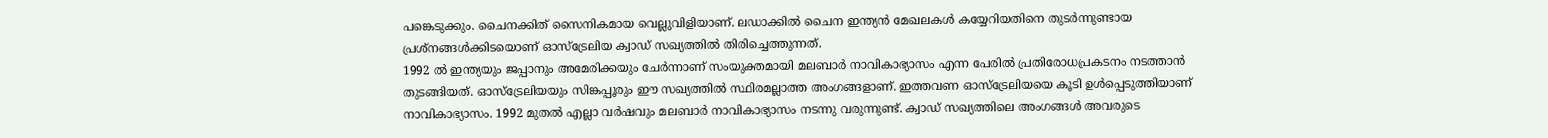പങ്കെടുക്കും. ചൈനക്കിത് സൈനികമായ വെല്ലുവിളിയാണ്. ലഡാക്കില്‍ ചൈന ഇന്ത്യന്‍ മേഖലകള്‍ കയ്യേറിയതിനെ തുടര്‍ന്നുണ്ടായ പ്രശ്‌നങ്ങള്‍ക്കിടയൊണ് ഓസ്‌ട്രേലിയ ക്വാഡ് സഖ്യത്തില്‍ തിരിച്ചെത്തുന്നത്.
1992 ല്‍ ഇന്ത്യയും ജപ്പാനും അമേരിക്കയും ചേര്‍ന്നാണ് സംയുക്തമായി മലബാര്‍ നാവികാഭ്യാസം എന്ന പേരില്‍ പ്രതിരോധപ്രകടനം നടത്താന്‍ തുടങ്ങിയത്. ഓസ്‌ട്രേലിയയും സിങ്കപ്പൂരും ഈ സഖ്യത്തില്‍ സ്ഥിരമല്ലാത്ത അംഗങ്ങളാണ്. ഇത്തവണ ഓസ്‌ട്രേലിയയെ കൂടി ഉള്‍പ്പെടുത്തിയാണ് നാവികാഭ്യാസം. 1992 മുതല്‍ എല്ലാ വര്‍ഷവും മലബാര്‍ നാവികാഭ്യാസം നടന്നു വരുന്നുണ്ട്. ക്വാഡ് സഖ്യത്തിലെ അംഗങ്ങള്‍ അവരുടെ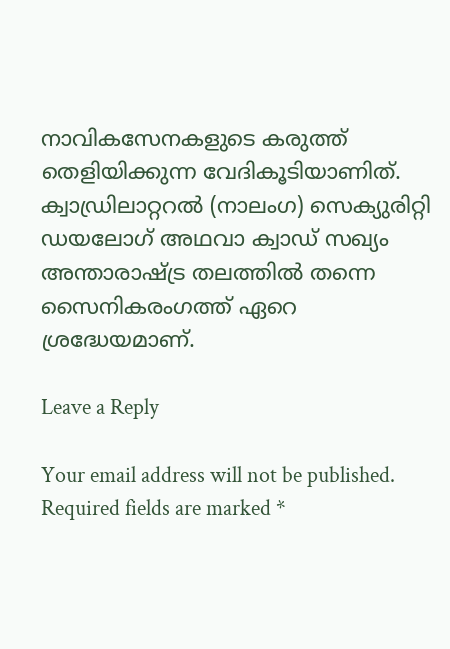നാവികസേനകളുടെ കരുത്ത് തെളിയിക്കുന്ന വേദികൂടിയാണിത്. ക്വാഡ്രിലാറ്ററല്‍ (നാലംഗ) സെക്യുരിറ്റി ഡയലോഗ് അഥവാ ക്വാഡ് സഖ്യം അന്താരാഷ്ട്ര തലത്തില്‍ തന്നെ സൈനികരംഗത്ത് ഏറെ ശ്രദ്ധേയമാണ്.

Leave a Reply

Your email address will not be published. Required fields are marked *